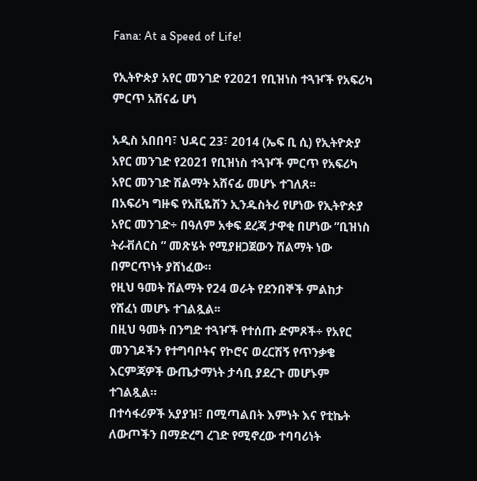Fana: At a Speed of Life!

የኢትዮጵያ አየር መንገድ የ2021 የቢዝነስ ተጓዦች የአፍሪካ ምርጥ አሸናፊ ሆነ

አዲስ አበበባ፣ ህዳር 23፣ 2014 (ኤፍ ቢ ሲ) የኢትዮጵያ አየር መንገድ የ2021 የቢዝነስ ተጓዦች ምርጥ የአፍሪካ አየር መንገድ ሽልማት አሸናፊ መሆኑ ተገለጸ፡፡
በአፍሪካ ግዙፍ የአቪዬሽን ኢንዱስትሪ የሆነው የኢትዮጵያ አየር መንገድ÷ በዓለም አቀፍ ደረጃ ታዋቂ በሆነው ”ቢዝነስ ትራቭለርስ ” መጽሄት የሚያዘጋጀውን ሽልማት ነው በምርጥነት ያሸነፈው።
የዚህ ዓመት ሽልማት የ24 ወራት የደንበኞች ምልከታ የሸፈነ መሆኑ ተገልጿል፡፡
በዚህ ዓመት በንግድ ተጓዦች የተሰጡ ድምጾች÷ የአየር መንገዶችን የተግባቦትና የኮሮና ወረርሽኝ የጥንቃቄ እርምጃዎች ውጤታማነት ታሳቢ ያደረጉ መሆኑም ተገልጿል።
በተሳፋሪዎች አያያዝ፣ በሚጣልበት እምነት እና የቲኬት ለውጦችን በማድረግ ረገድ የሚኖረው ተባባሪነት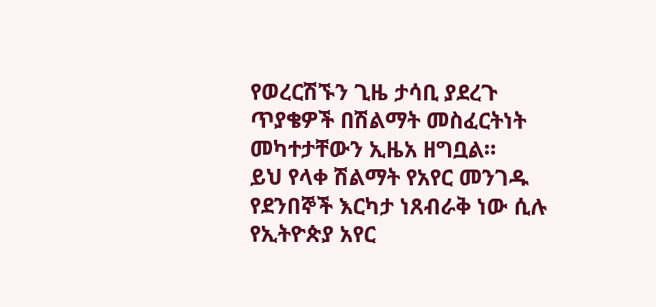የወረርሽኙን ጊዜ ታሳቢ ያደረጉ ጥያቄዎች በሽልማት መስፈርትነት መካተታቸውን ኢዜአ ዘግቧል።
ይህ የላቀ ሽልማት የአየር መንገዱ የደንበኞች እርካታ ነጸብራቅ ነው ሲሉ የኢትዮጵያ አየር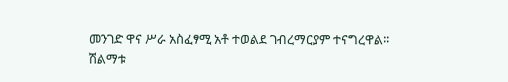መንገድ ዋና ሥራ አስፈፃሚ አቶ ተወልደ ገብረማርያም ተናግረዋል፡፡
ሽልማቱ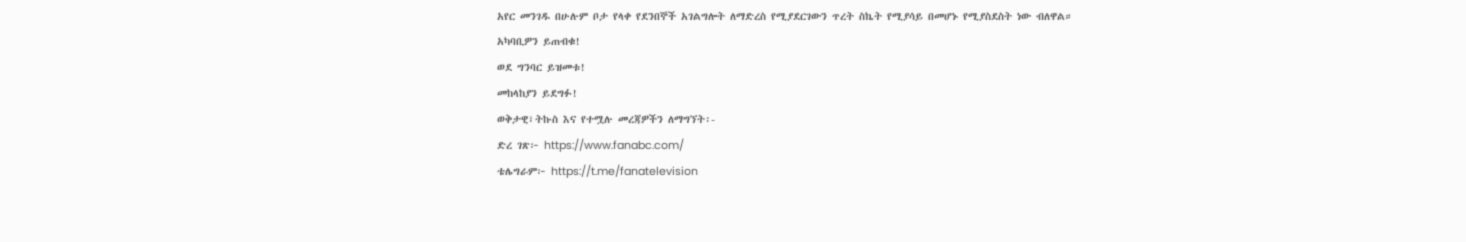አየር መንገዱ በሁሉም ቦታ የላቀ የደንበኞች አገልግሎት ለማድረስ የሚያደርገውን ጥረት ስኬት የሚያሳይ በመሆኑ የሚያስደስት ነው ብለዋል።
አካባቢዎን ይጠብቁ!
ወደ ግንባር ይዝመቱ!
መከላከያን ይደግፉ!
ወቅታዊ፣ትኩስ እና የተሟሉ መረጃዎችን ለማግኘት፡-
ድረ ገጽ፦ https://www.fanabc.com/
ቴሌግራም፦ https://t.me/fanatelevision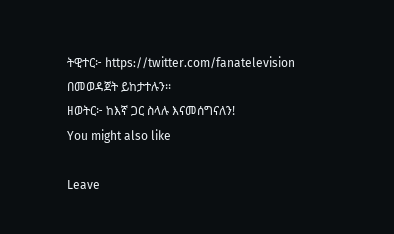ትዊተር፦ https://twitter.com/fanatelevision በመወዳጀት ይከታተሉን፡፡
ዘወትር፦ ከእኛ ጋር ስላሉ እናመሰግናለን!
You might also like

Leave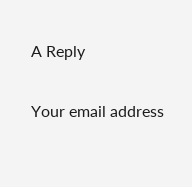A Reply

Your email address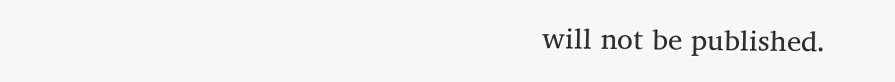will not be published.